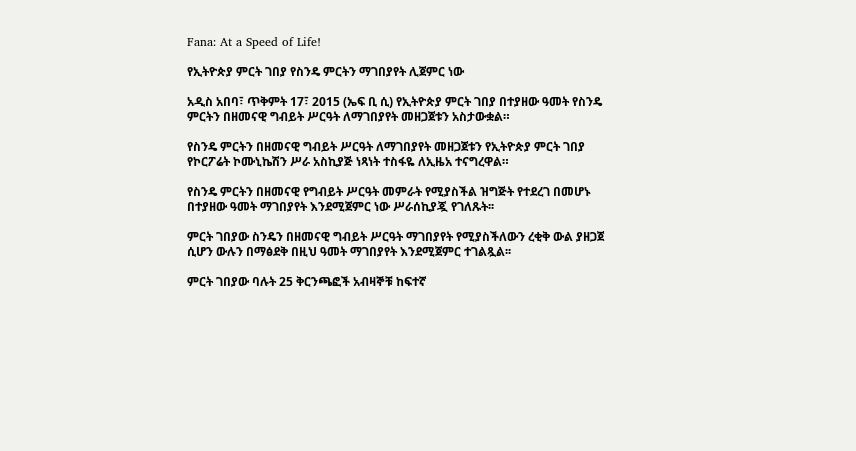Fana: At a Speed of Life!

የኢትዮጵያ ምርት ገበያ የስንዴ ምርትን ማገበያየት ሊጀምር ነው

አዲስ አበባ፣ ጥቅምት 17፣ 2015 (ኤፍ ቢ ሲ) የኢትዮጵያ ምርት ገበያ በተያዘው ዓመት የስንዴ ምርትን በዘመናዊ ግብይት ሥርዓት ለማገበያየት መዘጋጀቱን አስታውቋል።

የስንዴ ምርትን በዘመናዊ ግብይት ሥርዓት ለማገበያየት መዘጋጀቱን የኢትዮጵያ ምርት ገበያ የኮርፖሬት ኮሙኒኬሽን ሥራ አስኪያጅ ነጻነት ተስፋዬ ለኢዜአ ተናግረዋል።

የስንዴ ምርትን በዘመናዊ የግብይት ሥርዓት መምራት የሚያስችል ዝግጅት የተደረገ በመሆኑ በተያዘው ዓመት ማገበያየት እንደሚጀምር ነው ሥራሰኪያጇ የገለጹት፡፡

ምርት ገበያው ስንዴን በዘመናዊ ግብይት ሥርዓት ማገበያየት የሚያስችለውን ረቂቅ ውል ያዘጋጀ ሲሆን ውሉን በማፅደቅ በዚህ ዓመት ማገበያየት እንደሚጀምር ተገልጿል፡፡

ምርት ገበያው ባሉት 25 ቅርንጫፎች አብዛኞቹ ከፍተኛ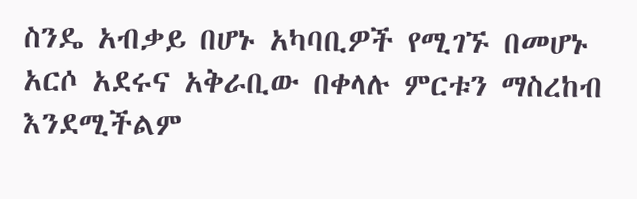ስንዴ አብቃይ በሆኑ አካባቢዎች የሚገኙ በመሆኑ አርሶ አደሩና አቅራቢው በቀላሉ ምርቱን ማስረከብ እንደሚችልም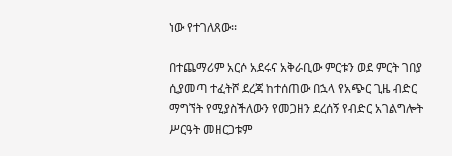ነው የተገለጸው፡፡

በተጨማሪም አርሶ አደሩና አቅራቢው ምርቱን ወደ ምርት ገበያ ሲያመጣ ተፈትሾ ደረጃ ከተሰጠው በኋላ የአጭር ጊዜ ብድር ማግኘት የሚያስችለውን የመጋዘን ደረሰኝ የብድር አገልግሎት ሥርዓት መዘርጋቱም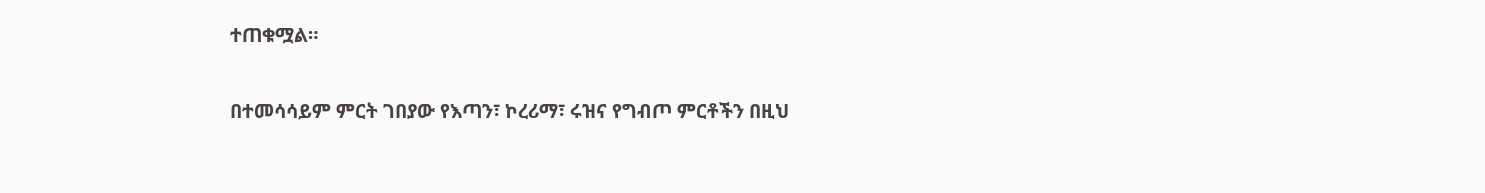ተጠቁሟል።

በተመሳሳይም ምርት ገበያው የእጣን፣ ኮረሪማ፣ ሩዝና የግብጦ ምርቶችን በዚህ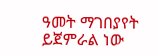ዓመት ማገበያየት ይጀምራል ነው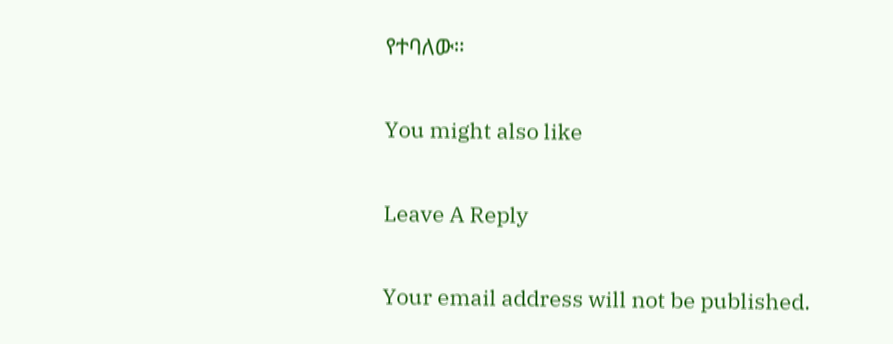የተባለው።

You might also like

Leave A Reply

Your email address will not be published.